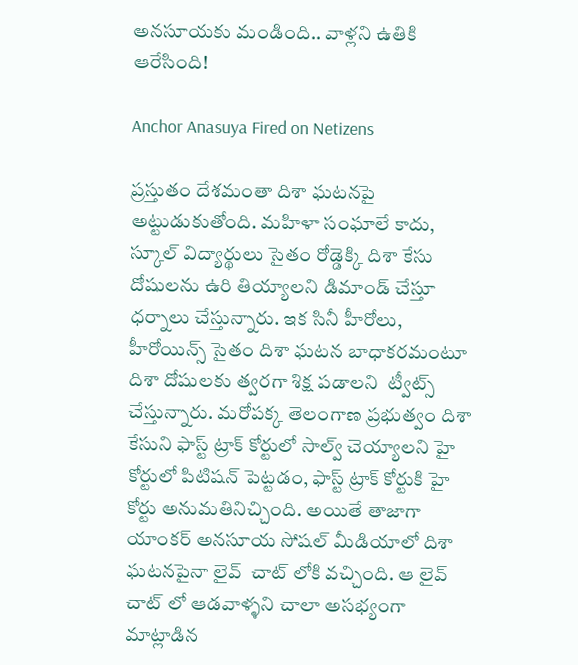అనసూయకు మండింది.. వాళ్లని ఉతికి ఆరేసింది!

Anchor Anasuya Fired on Netizens

ప్రస్తుతం దేశమంతా దిశా ఘటనపై అట్టుడుకుతోంది. మహిళా సంఘాలే కాదు, స్కూల్ విద్యార్థులు సైతం రోడ్డెక్కి దిశా కేసు దోషులను ఉరి తియ్యాలని డిమాండ్ చేస్తూ ధర్నాలు చేస్తున్నారు. ఇక సినీ హీరోలు, హీరోయిన్స్ సైతం దిశా ఘటన బాధాకరమంటూ దిశా దోషులకు త్వరగా శిక్ష పడాలని  ట్వీట్స్ చేస్తున్నారు. మరోపక్క తెలంగాణ ప్రభుత్వం దిశా కేసుని ఫాస్ట్ ట్రాక్ కోర్టులో సాల్వ్ చెయ్యాలని హై కోర్టులో పిటిషన్ పెట్టడం, ఫాస్ట్ ట్రాక్ కోర్టుకి హై కోర్టు అనుమతినిచ్చింది. అయితే తాజాగా యాంకర్ అనసూయ సోషల్ మీడియాలో దిశా ఘటనపైనా లైవ్  చాట్ లోకి వచ్చింది. ఆ లైవ్ చాట్ లో ఆడవాళ్ళని చాలా అసభ్యంగా మాట్లాడిన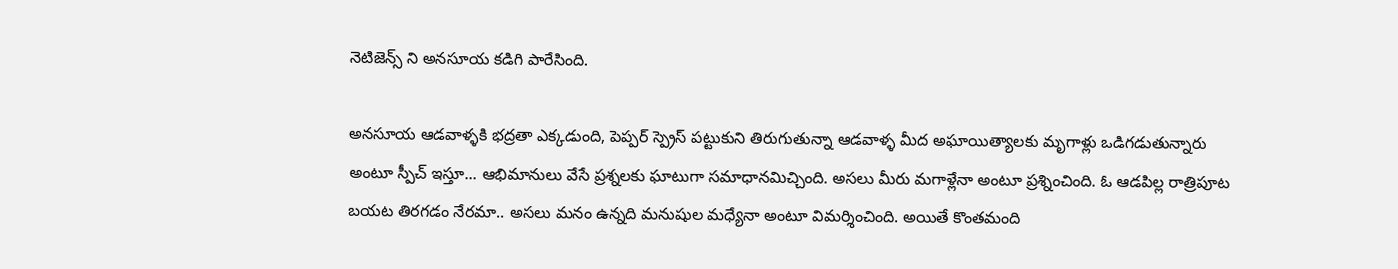నెటిజెన్స్ ని అనసూయ కడిగి పారేసింది.

అనసూయ ఆడవాళ్ళకి భద్రతా ఎక్కడుంది, పెప్పర్ స్ప్రెస్ పట్టుకుని తిరుగుతున్నా ఆడవాళ్ళ మీద అఘాయిత్యాలకు మృగాళ్లు ఒడిగడుతున్నారు అంటూ స్పీచ్ ఇస్తూ... ఆభిమానులు వేసే ప్రశ్నలకు ఘాటుగా సమాధానమిచ్చింది. అసలు మీరు మగాళ్లేనా అంటూ ప్రశ్నించింది. ఓ ఆడపిల్ల రాత్రిపూట బయట తిరగడం నేరమా.. అసలు మనం ఉన్నది మనుషుల మధ్యేనా అంటూ విమర్శించింది. అయితే కొంతమంది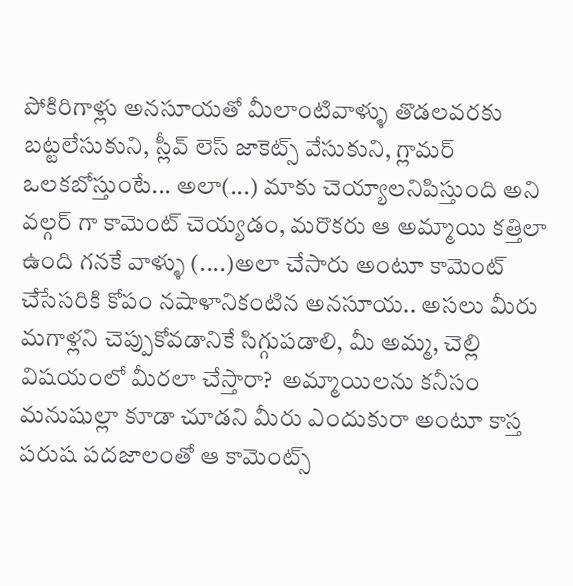పోకిరిగాళ్లు అనసూయతో మీలాంటివాళ్ళు తొడలవరకు బట్టలేసుకుని, స్లీవ్ లెస్ జాకెట్స్ వేసుకుని, గ్లామర్ ఒలకబోస్తుంటే... అలా(...) మాకు చెయ్యాలనిపిస్తుంది అని వల్గర్ గా కామెంట్ చెయ్యడం, మరొకరు ఆ అమ్మాయి కత్తిలా ఉంది గనకే వాళ్ళు (....)అలా చేసారు అంటూ కామెంట్ చేసేసరికి కోపం నషాళానికంటిన అనసూయ.. అసలు మీరు మగాళ్లని చెప్పుకోవడానికే సిగ్గుపడాలి, మీ అమ్మ, చెల్లి విషయంలో మీరలా చేస్తారా?  అమ్మాయిలను కనీసం మనుషుల్లా కూడా చూడని మీరు ఎందుకురా అంటూ కాస్త పరుష పదజాలంతో ఆ కామెంట్స్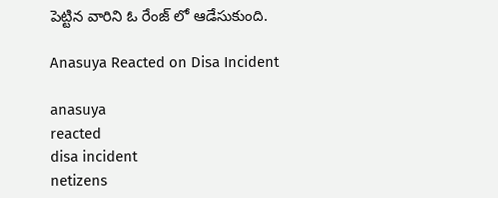పెట్టిన వారిని ఓ రేంజ్ లో ఆడేసుకుంది.

Anasuya Reacted on Disa Incident

anasuya
reacted
disa incident
netizens